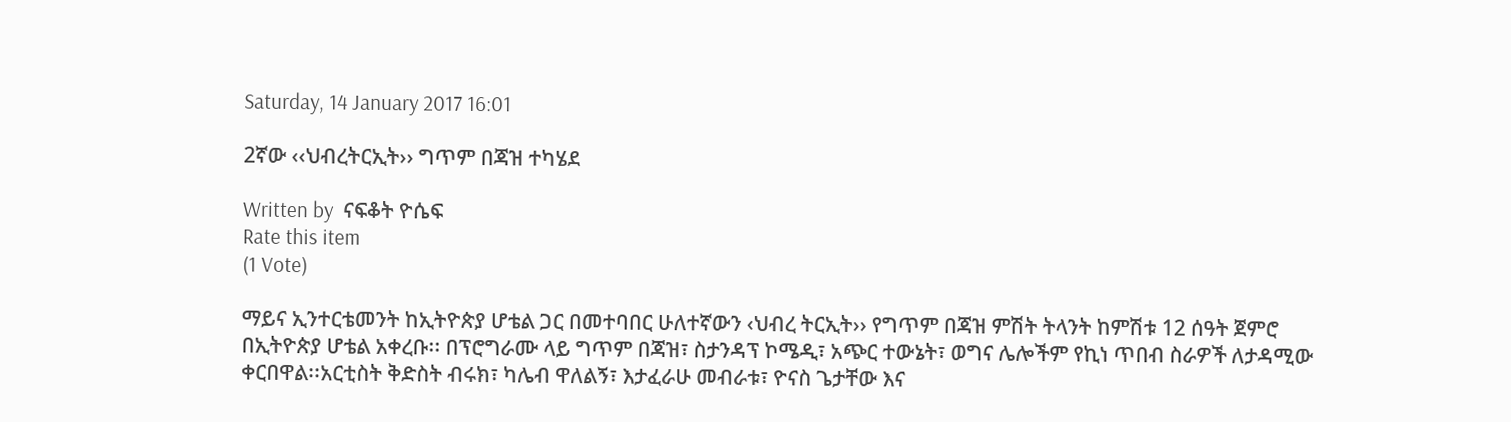Saturday, 14 January 2017 16:01

2ኛው ‹‹ህብረትርኢት›› ግጥም በጃዝ ተካሄደ

Written by  ናፍቆት ዮሴፍ
Rate this item
(1 Vote)

ማይና ኢንተርቴመንት ከኢትዮጵያ ሆቴል ጋር በመተባበር ሁለተኛውን ‹ህብረ ትርኢት›› የግጥም በጃዝ ምሽት ትላንት ከምሽቱ 12 ሰዓት ጀምሮ
በኢትዮጵያ ሆቴል አቀረቡ፡፡ በፕሮግራሙ ላይ ግጥም በጃዝ፣ ስታንዳፕ ኮሜዲ፣ አጭር ተውኔት፣ ወግና ሌሎችም የኪነ ጥበብ ስራዎች ለታዳሚው ቀርበዋል፡፡አርቲስት ቅድስት ብሩክ፣ ካሌብ ዋለልኝ፣ እታፈራሁ መብራቱ፣ ዮናስ ጌታቸው እና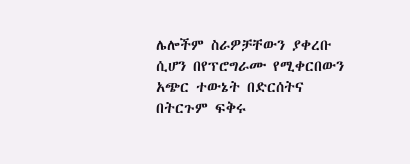ሌሎችም ስራዎቻቸውን ያቀረቡ ሲሆን በየፕሮግራሙ የሚቀርበውን አጭር ተውኔት በድርሰትና በትርጉም ፍቅሩ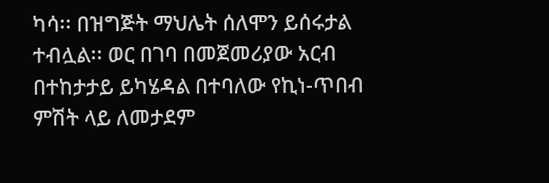ካሳ፡፡ በዝግጅት ማህሌት ሰለሞን ይሰሩታል ተብሏል፡፡ ወር በገባ በመጀመሪያው አርብ በተከታታይ ይካሄዳል በተባለው የኪነ-ጥበብ ምሽት ላይ ለመታደም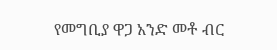የመግቢያ ዋጋ አንድ መቶ ብር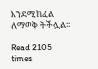እንደሚከፈል ለማወቅ ትችሏል፡፡

Read 2105 times